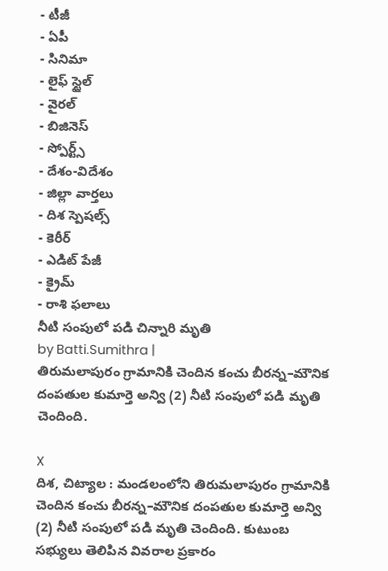- టీజీ
- ఏపీ
- సినిమా
- లైఫ్ స్టైల్
- వైరల్
- బిజినెస్
- స్పోర్ట్స్
- దేశం-విదేశం
- జిల్లా వార్తలు
- దిశ స్పెషల్స్
- కెరీర్
- ఎడిట్ పేజీ
- క్రైమ్
- రాశి ఫలాలు
నీటి సంపులో పడి చిన్నారి మృతి
by Batti.Sumithra |
తిరుమలాపురం గ్రామానికి చెందిన కంచు బీరన్న–మౌనిక దంపతుల కుమార్తె అన్వి (2) నీటి సంపులో పడి మృతి చెందింది.

X
దిశ, చిట్యాల : మండలంలోని తిరుమలాపురం గ్రామానికి చెందిన కంచు బీరన్న–మౌనిక దంపతుల కుమార్తె అన్వి (2) నీటి సంపులో పడి మృతి చెందింది. కుటుంబ సభ్యులు తెలిపిన వివరాల ప్రకారం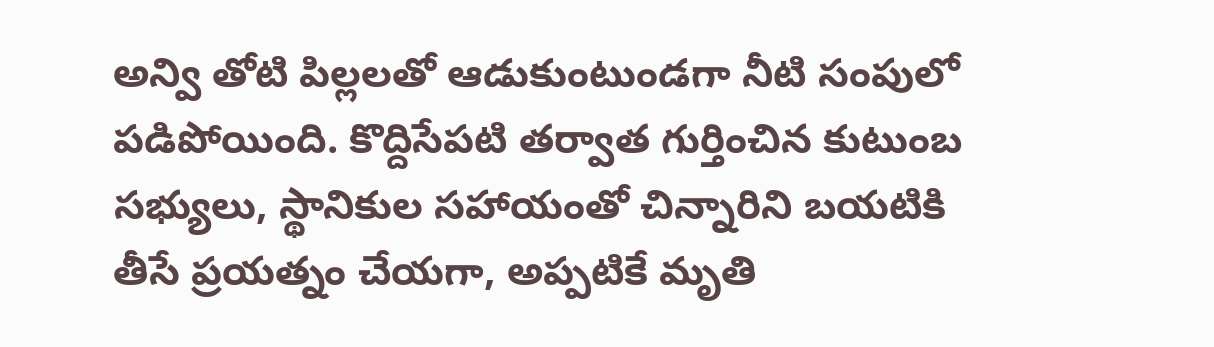అన్వి తోటి పిల్లలతో ఆడుకుంటుండగా నీటి సంపులో పడిపోయింది. కొద్దిసేపటి తర్వాత గుర్తించిన కుటుంబ సభ్యులు, స్థానికుల సహాయంతో చిన్నారిని బయటికి తీసే ప్రయత్నం చేయగా, అప్పటికే మృతి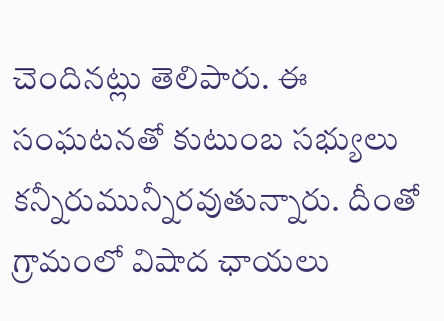చెందినట్లు తెలిపారు. ఈ సంఘటనతో కుటుంబ సభ్యులు కన్నీరుమున్నీరవుతున్నారు. దీంతో గ్రామంలో విషాద ఛాయలు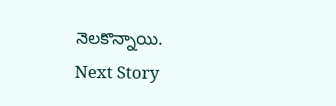నెలకొన్నాయి.
Next Story